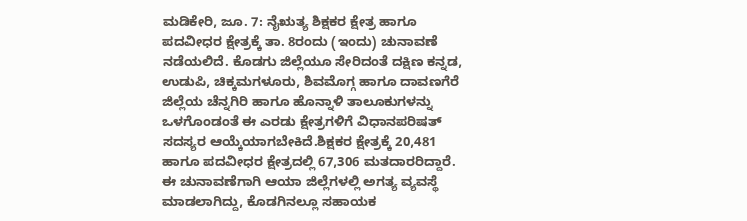ಮಡಿಕೇರಿ, ಜೂ. 7: ನೈಋತ್ಯ ಶಿಕ್ಷಕರ ಕ್ಷೇತ್ರ ಹಾಗೂ ಪದವೀಧರ ಕ್ಷೇತ್ರಕ್ಕೆ ತಾ. 8ರಂದು (ಇಂದು) ಚುನಾವಣೆ ನಡೆಯಲಿದೆ. ಕೊಡಗು ಜಿಲ್ಲೆಯೂ ಸೇರಿದಂತೆ ದಕ್ಷಿಣ ಕನ್ನಡ, ಉಡುಪಿ, ಚಿಕ್ಕಮಗಳೂರು, ಶಿವಮೊಗ್ಗ ಹಾಗೂ ದಾವಣಗೆರೆ ಜಿಲ್ಲೆಯ ಚೆನ್ನಗಿರಿ ಹಾಗೂ ಹೊನ್ನಾಳಿ ತಾಲೂಕುಗಳನ್ನು ಒಳಗೊಂಡಂತೆ ಈ ಎರಡು ಕ್ಷೇತ್ರಗಳಿಗೆ ವಿಧಾನಪರಿಷತ್ ಸದಸ್ಯರ ಆಯ್ಕೆಯಾಗಬೇಕಿದೆ.ಶಿಕ್ಷಕರ ಕ್ಷೇತ್ರಕ್ಕೆ 20,481 ಹಾಗೂ ಪದವೀಧರ ಕ್ಷೇತ್ರದಲ್ಲಿ 67,306 ಮತದಾರರಿದ್ದಾರೆ. ಈ ಚುನಾವಣೆಗಾಗಿ ಆಯಾ ಜಿಲ್ಲೆಗಳಲ್ಲಿ ಅಗತ್ಯ ವ್ಯವಸ್ಥೆ ಮಾಡಲಾಗಿದ್ದು, ಕೊಡಗಿನಲ್ಲೂ ಸಹಾಯಕ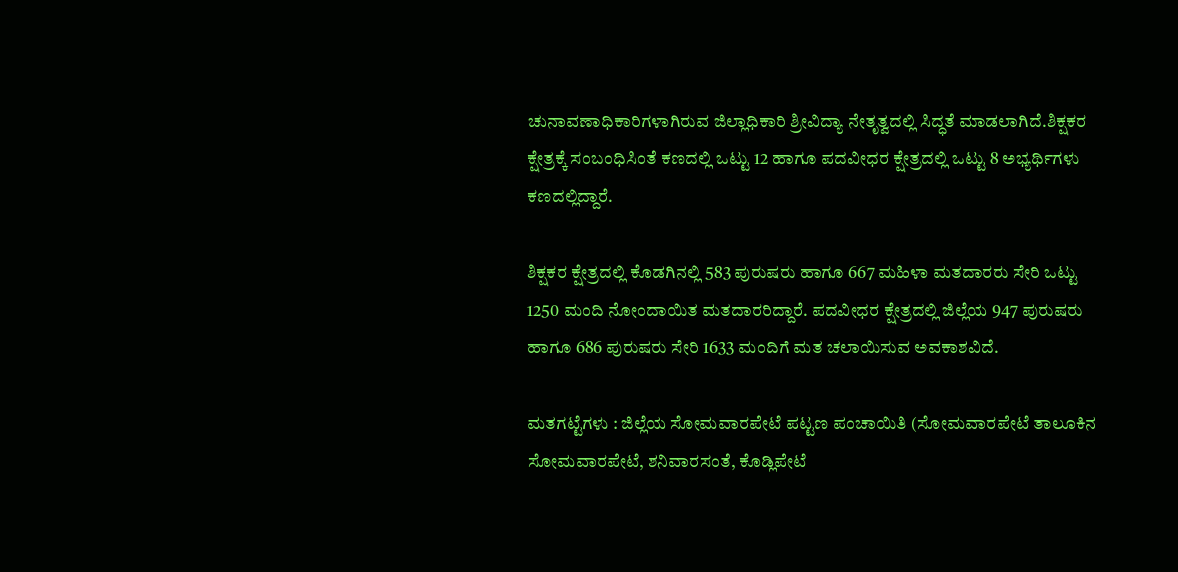ಚುನಾವಣಾಧಿಕಾರಿಗಳಾಗಿರುವ ಜಿಲ್ಲಾಧಿಕಾರಿ ಶ್ರೀವಿದ್ಯಾ ನೇತೃತ್ವದಲ್ಲಿ ಸಿದ್ಧತೆ ಮಾಡಲಾಗಿದೆ.ಶಿಕ್ಷಕರ ಕ್ಷೇತ್ರಕ್ಕೆ ಸಂಬಂಧಿಸಿಂತೆ ಕಣದಲ್ಲಿ ಒಟ್ಟು 12 ಹಾಗೂ ಪದವೀಧರ ಕ್ಷೇತ್ರದಲ್ಲಿ ಒಟ್ಟು 8 ಅಭ್ಯರ್ಥಿಗಳು ಕಣದಲ್ಲಿದ್ದಾರೆ.

ಶಿಕ್ಷಕರ ಕ್ಷೇತ್ರದಲ್ಲಿ ಕೊಡಗಿನಲ್ಲಿ 583 ಪುರುಷರು ಹಾಗೂ 667 ಮಹಿಳಾ ಮತದಾರರು ಸೇರಿ ಒಟ್ಟು 1250 ಮಂದಿ ನೋಂದಾಯಿತ ಮತದಾರರಿದ್ದಾರೆ. ಪದವೀಧರ ಕ್ಷೇತ್ರದಲ್ಲಿ ಜಿಲ್ಲೆಯ 947 ಪುರುಷರು ಹಾಗೂ 686 ಪುರುಷರು ಸೇರಿ 1633 ಮಂದಿಗೆ ಮತ ಚಲಾಯಿಸುವ ಅವಕಾಶವಿದೆ.

ಮತಗಟ್ಟೆಗಳು : ಜಿಲ್ಲೆಯ ಸೋಮವಾರಪೇಟೆ ಪಟ್ಟಣ ಪಂಚಾಯಿತಿ (ಸೋಮವಾರಪೇಟೆ ತಾಲೂಕಿನ ಸೋಮವಾರಪೇಟೆ, ಶನಿವಾರಸಂತೆ, ಕೊಡ್ಲಿಪೇಟೆ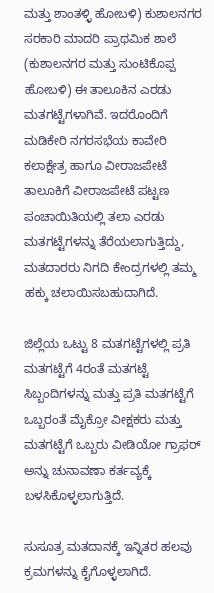ಮತ್ತು ಶಾಂತಳ್ಳಿ ಹೋಬಳಿ) ಕುಶಾಲನಗರ ಸರಕಾರಿ ಮಾದರಿ ಪ್ರಾಥಮಿಕ ಶಾಲೆ (ಕುಶಾಲನಗರ ಮತ್ತು ಸುಂಟಿಕೊಪ್ಪ ಹೋಬಳಿ) ಈ ತಾಲೂಕಿನ ಎರಡು ಮತಗಟ್ಟೆಗಳಾಗಿವೆ. ಇದರೊಂದಿಗೆ ಮಡಿಕೇರಿ ನಗರಸಭೆಯ ಕಾವೇರಿ ಕಲಾಕ್ಷೇತ್ರ ಹಾಗೂ ವೀರಾಜಪೇಟೆ ತಾಲೂಕಿಗೆ ವೀರಾಜಪೇಟೆ ಪಟ್ಟಣ ಪಂಚಾಯಿತಿಯಲ್ಲಿ ತಲಾ ಎರಡು ಮತಗಟ್ಟೆಗಳನ್ನು ತೆರೆಯಲಾಗುತ್ತಿದ್ದು, ಮತದಾರರು ನಿಗದಿ ಕೇಂದ್ರಗಳಲ್ಲಿ ತಮ್ಮ ಹಕ್ಕು ಚಲಾಯಿಸಬಹುದಾಗಿದೆ.

ಜಿಲ್ಲೆಯ ಒಟ್ಟು 8 ಮತಗಟ್ಟೆಗಳಲ್ಲಿ ಪ್ರತಿ ಮತಗಟ್ಟೆಗೆ 4ರಂತೆ ಮತಗಟ್ಟೆ ಸಿಬ್ಬಂದಿಗಳನ್ನು ಮತ್ತು ಪ್ರತಿ ಮತಗಟ್ಟೆಗೆ ಒಬ್ಬರಂತೆ ಮೈಕ್ರೋ ವೀಕ್ಷಕರು ಮತ್ತು ಮತಗಟ್ಟೆಗೆ ಒಬ್ಬರು ವೀಡಿಯೋ ಗ್ರಾಫರ್ ಅನ್ನು ಚುನಾವಣಾ ಕರ್ತವ್ಯಕ್ಕೆ ಬಳಸಿಕೊಳ್ಳಲಾಗುತ್ತಿದೆ.

ಸುಸೂತ್ರ ಮತದಾನಕ್ಕೆ ಇನ್ನಿತರ ಹಲವು ಕ್ರಮಗಳನ್ನು ಕೈಗೊಳ್ಳಲಾಗಿದೆ.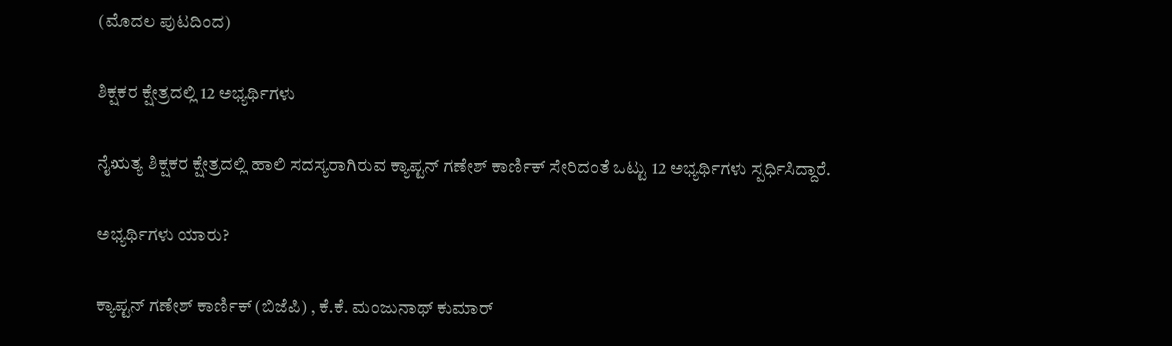(ಮೊದಲ ಪುಟದಿಂದ)

ಶಿಕ್ಷಕರ ಕ್ಷೇತ್ರದಲ್ಲಿ 12 ಅಭ್ಯರ್ಥಿಗಳು

ನೈಋತ್ಯ ಶಿಕ್ಷಕರ ಕ್ಷೇತ್ರದಲ್ಲಿ ಹಾಲಿ ಸದಸ್ಯರಾಗಿರುವ ಕ್ಯಾಪ್ಟನ್ ಗಣೇಶ್ ಕಾರ್ಣಿಕ್ ಸೇರಿದಂತೆ ಒಟ್ಟು 12 ಅಭ್ಯರ್ಥಿಗಳು ಸ್ಪರ್ಧಿಸಿದ್ದಾರೆ.

ಅಭ್ಯರ್ಥಿಗಳು ಯಾರು?

ಕ್ಯಾಪ್ಟನ್ ಗಣೇಶ್ ಕಾರ್ಣಿಕ್ (ಬಿಜೆಪಿ) , ಕೆ.ಕೆ. ಮಂಜುನಾಥ್ ಕುಮಾರ್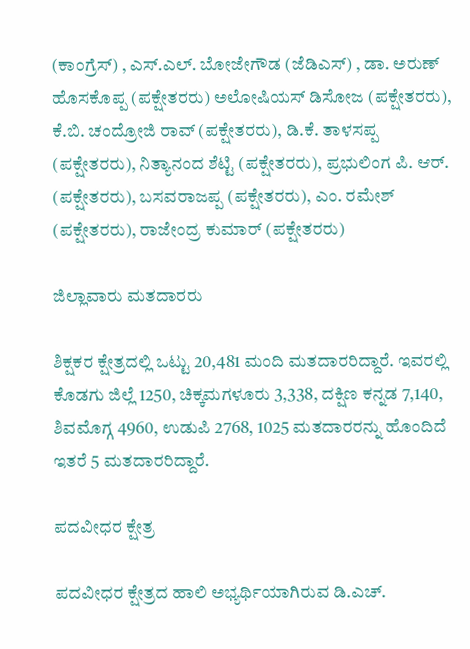(ಕಾಂಗ್ರೆಸ್) , ಎಸ್.ಎಲ್. ಬೋಜೇಗೌಡ (ಜೆಡಿಎಸ್) , ಡಾ. ಅರುಣ್ ಹೊಸಕೊಪ್ಪ (ಪಕ್ಷೇತರರು) ಅಲೋಷಿಯಸ್ ಡಿಸೋಜ (ಪಕ್ಷೇತರರು), ಕೆ.ಬಿ. ಚಂದ್ರೋಜಿ ರಾವ್ (ಪಕ್ಷೇತರರು), ಡಿ.ಕೆ. ತಾಳಸಪ್ಪ (ಪಕ್ಷೇತರರು), ನಿತ್ಯಾನಂದ ಶೆಟ್ಟಿ (ಪಕ್ಷೇತರರು), ಪ್ರಭುಲಿಂಗ ಪಿ. ಆರ್. (ಪಕ್ಷೇತರರು), ಬಸವರಾಜಪ್ಪ (ಪಕ್ಷೇತರರು), ಎಂ. ರಮೇಶ್ (ಪಕ್ಷೇತರರು), ರಾಜೇಂದ್ರ ಕುಮಾರ್ (ಪಕ್ಷೇತರರು)

ಜಿಲ್ಲಾವಾರು ಮತದಾರರು

ಶಿಕ್ಷಕರ ಕ್ಷೇತ್ರದಲ್ಲಿ ಒಟ್ಟು 20,481 ಮಂದಿ ಮತದಾರರಿದ್ದಾರೆ. ಇವರಲ್ಲಿ ಕೊಡಗು ಜಿಲ್ಲೆ 1250, ಚಿಕ್ಕಮಗಳೂರು 3,338, ದಕ್ಷಿಣ ಕನ್ನಡ 7,140, ಶಿವಮೊಗ್ಗ 4960, ಉಡುಪಿ 2768, 1025 ಮತದಾರರನ್ನು ಹೊಂದಿದೆ ಇತರೆ 5 ಮತದಾರರಿದ್ದಾರೆ.

ಪದವೀಧರ ಕ್ಷೇತ್ರ

ಪದವೀಧರ ಕ್ಷೇತ್ರದ ಹಾಲಿ ಅಭ್ಯರ್ಥಿಯಾಗಿರುವ ಡಿ.ಎಚ್.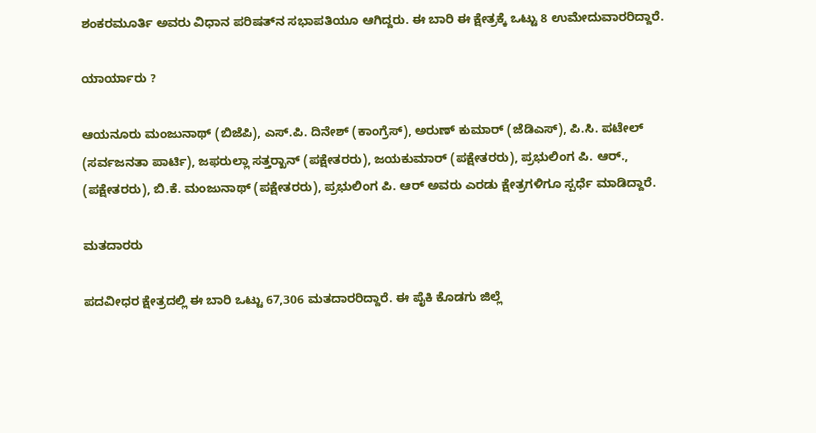ಶಂಕರಮೂರ್ತಿ ಅವರು ವಿಧಾನ ಪರಿಷತ್‍ನ ಸಭಾಪತಿಯೂ ಆಗಿದ್ದರು. ಈ ಬಾರಿ ಈ ಕ್ಷೇತ್ರಕ್ಕೆ ಒಟ್ಟು 8 ಉಮೇದುವಾರರಿದ್ದಾರೆ.

ಯಾರ್ಯಾರು ?

ಆಯನೂರು ಮಂಜುನಾಥ್ (ಬಿಜೆಪಿ), ಎಸ್.ಪಿ. ದಿನೇಶ್ (ಕಾಂಗ್ರೆಸ್), ಅರುಣ್ ಕುಮಾರ್ (ಜೆಡಿಎಸ್), ಪಿ.ಸಿ. ಪಟೇಲ್ (ಸರ್ವಜನತಾ ಪಾರ್ಟಿ), ಜಫರುಲ್ಲಾ ಸತ್ತರ್‍ಖಾನ್ (ಪಕ್ಷೇತರರು), ಜಯಕುಮಾರ್ (ಪಕ್ಷೇತರರು), ಪ್ರಭುಲಿಂಗ ಪಿ. ಆರ್., (ಪಕ್ಷೇತರರು), ಬಿ.ಕೆ. ಮಂಜುನಾಥ್ (ಪಕ್ಷೇತರರು), ಪ್ರಭುಲಿಂಗ ಪಿ. ಆರ್ ಅವರು ಎರಡು ಕ್ಷೇತ್ರಗಳಿಗೂ ಸ್ಪರ್ಧೆ ಮಾಡಿದ್ದಾರೆ.

ಮತದಾರರು

ಪದವೀಧರ ಕ್ಷೇತ್ರದಲ್ಲಿ ಈ ಬಾರಿ ಒಟ್ಟು 67,306 ಮತದಾರರಿದ್ದಾರೆ. ಈ ಪೈಕಿ ಕೊಡಗು ಜಿಲ್ಲೆ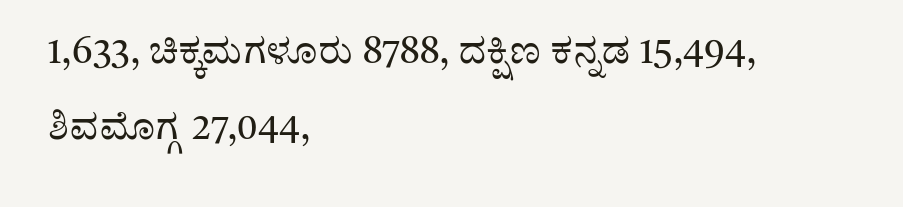1,633, ಚಿಕ್ಕಮಗಳೂರು 8788, ದಕ್ಷಿಣ ಕನ್ನಡ 15,494, ಶಿವಮೊಗ್ಗ 27,044,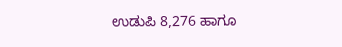ಉಡುಪಿ 8,276 ಹಾಗೂ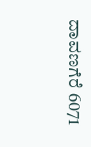ದಾವಣಗೆರೆ 6071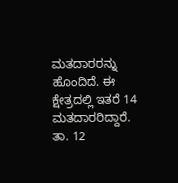ಮತದಾರರನ್ನು ಹೊಂದಿದೆ. ಈ ಕ್ಷೇತ್ರದಲ್ಲಿ ಇತರೆ 14 ಮತದಾರರಿದ್ದಾರೆ. ತಾ. 12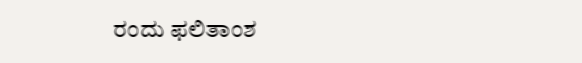ರಂದು ಫಲಿತಾಂಶ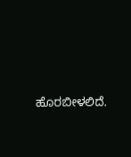ಹೊರಬೀಳಲಿದೆ.